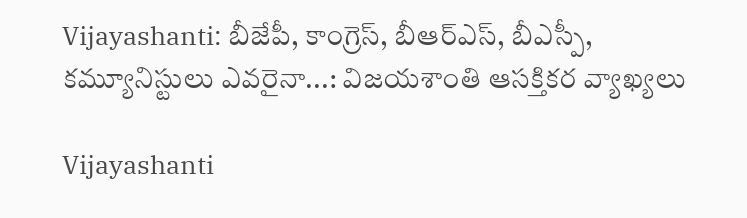Vijayashanti: బీజేపీ, కాంగ్రెస్, బీఆర్ఎస్, బీఎస్పీ, కమ్యూనిస్టులు ఎవరైనా...: విజయశాంతి ఆసక్తికర వ్యాఖ్యలు

Vijayashanti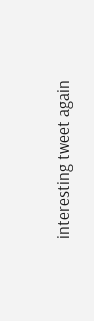interesting tweet again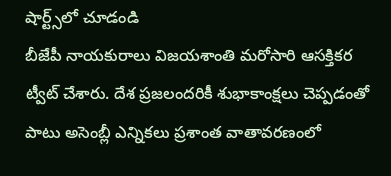షార్ట్స్‌లో చూడండి
బీజేపీ నాయకురాలు విజయశాంతి మరోసారి ఆసక్తికర ట్వీట్ చేశారు. దేశ ప్రజలందరికీ శుభాకాంక్షలు చెప్పడంతో పాటు అసెంబ్లీ ఎన్నికలు ప్రశాంత వాతావరణంలో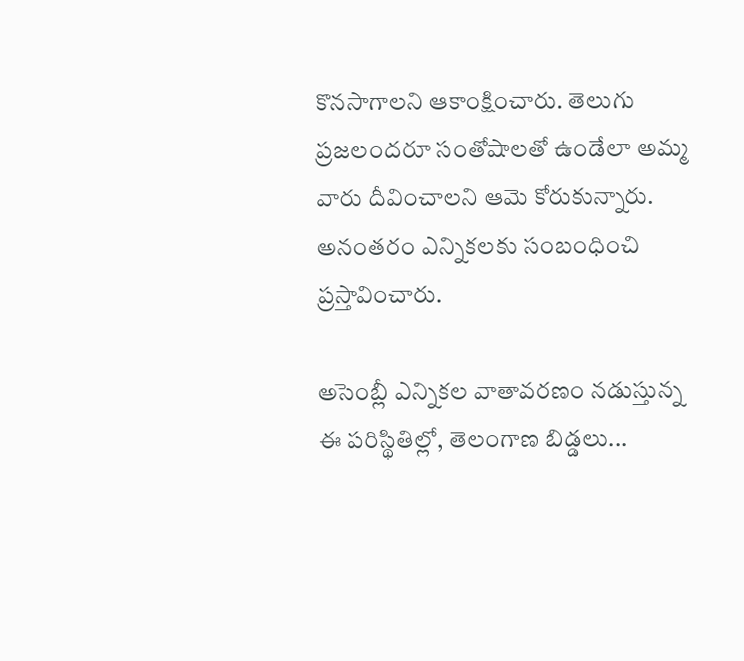కొనసాగాలని ఆకాంక్షించారు. తెలుగు ప్రజలందరూ సంతోషాలతో ఉండేలా అమ్మ వారు దీవించాలని ఆమె కోరుకున్నారు. అనంతరం ఎన్నికలకు సంబంధించి ప్రస్తావించారు.

అసెంబ్లీ ఎన్నికల వాతావరణం నడుస్తున్న ఈ పరిస్థితిల్లో, తెలంగాణ బిడ్డలు...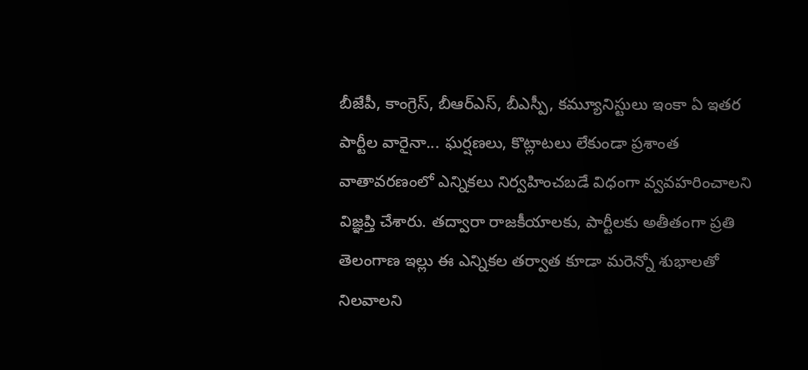బీజేపీ, కాంగ్రెస్, బీఆర్ఎస్, బీఎస్పీ, కమ్యూనిస్టులు ఇంకా ఏ ఇతర పార్టీల వారైనా... ఘర్షణలు, కొట్లాటలు లేకుండా ప్రశాంత వాతావరణంలో ఎన్నికలు నిర్వహించబడే విధంగా వ్వవహరించాలని విజ్ఞప్తి చేశారు. తద్వారా రాజకీయాలకు, పార్టీలకు అతీతంగా ప్రతి తెలంగాణ ఇల్లు ఈ ఎన్నికల తర్వాత కూడా మరెన్నో శుభాలతో నిలవాలని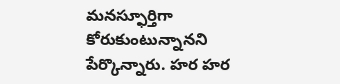మనస్ఫూర్తిగా కోరుకుంటున్నానని పేర్కొన్నారు. హర హర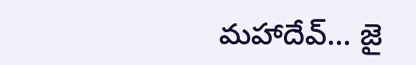మహాదేవ్... జై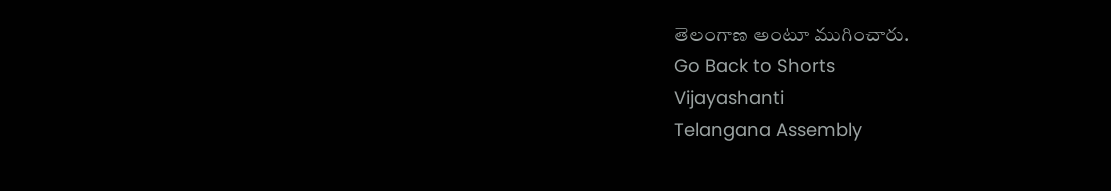తెలంగాణ అంటూ ముగించారు.
Go Back to Shorts
Vijayashanti
Telangana Assembly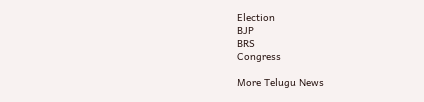Election
BJP
BRS
Congress

More Telugu News